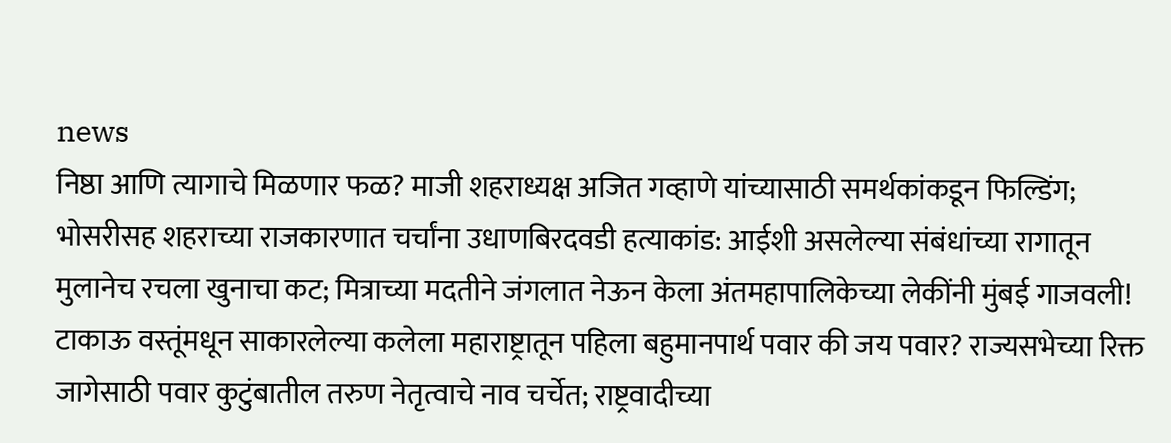news
निष्ठा आणि त्यागाचे मिळणार फळ? माजी शहराध्यक्ष अजित गव्हाणे यांच्यासाठी समर्थकांकडून फिल्डिंग; भोसरीसह शहराच्या राजकारणात चर्चांना उधाणबिरदवडी हत्याकांड: आईशी असलेल्या संबंधांच्या रागातून मुलानेच रचला खुनाचा कट; मित्राच्या मदतीने जंगलात नेऊन केला अंतमहापालिकेच्या लेकींनी मुंबई गाजवली! टाकाऊ वस्तूंमधून साकारलेल्या कलेला महाराष्ट्रातून पहिला बहुमानपार्थ पवार की जय पवार? राज्यसभेच्या रिक्त जागेसाठी पवार कुटुंबातील तरुण नेतृत्वाचे नाव चर्चेत; राष्ट्रवादीच्या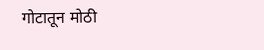गोटातून मोठी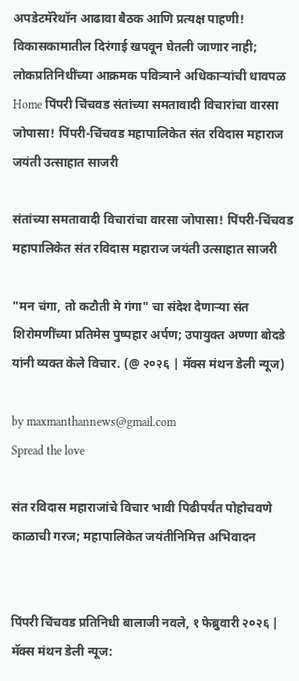अपडेटमॅरेथॉन आढावा बैठक आणि प्रत्यक्ष पाहणी! विकासकामातील दिरंगाई खपवून घेतली जाणार नाही; लोकप्रतिनिधींच्या आक्रमक पवित्र्याने अधिकाऱ्यांची धावपळ
Home पिंपरी चिंचवड संतांच्या समतावादी विचारांचा वारसा जोपासा! पिंपरी-चिंचवड महापालिकेत संत रविदास महाराज जयंती उत्साहात साजरी

संतांच्या समतावादी विचारांचा वारसा जोपासा! पिंपरी-चिंचवड महापालिकेत संत रविदास महाराज जयंती उत्साहात साजरी

"मन चंगा, तो कटौती मे गंगा" चा संदेश देणाऱ्या संत शिरोमणींच्या प्रतिमेस पुष्पहार अर्पण; उपायुक्त अण्णा बोदडे यांनी व्यक्त केले विचार. (@ २०२६ | मॅक्स मंथन डेली न्यूज)

by maxmanthannews@gmail.com
Spread the love

संत रविदास महाराजांचे विचार भावी पिढीपर्यंत पोहोचवणे काळाची गरज; महापालिकेत जयंतीनिमित्त अभिवादन


पिंपरी चिंचवड प्रतिनिधी बालाजी नवले, १ फेब्रुवारी २०२६ | मॅक्स मंथन डेली न्यूज: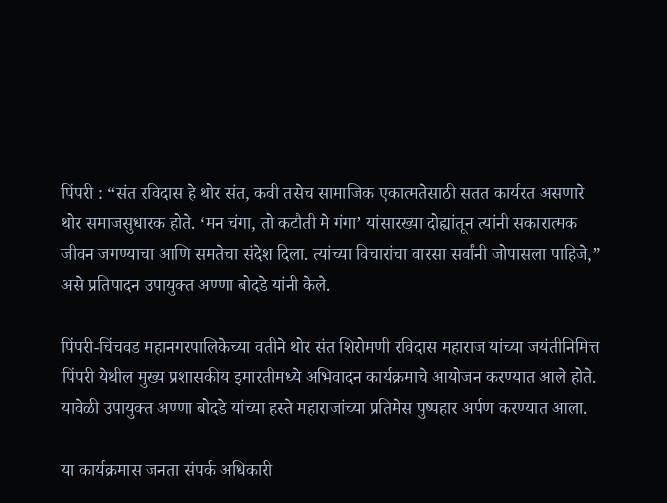पिंपरी : “संत रविदास हे थोर संत, कवी तसेच सामाजिक एकात्मतेसाठी सतत कार्यरत असणारे थोर समाजसुधारक होते. ‘मन चंगा, तो कटौती मे गंगा’ यांसारख्या दोह्यांतून त्यांनी सकारात्मक जीवन जगण्याचा आणि समतेचा संदेश दिला. त्यांच्या विचारांचा वारसा सर्वांनी जोपासला पाहिजे,” असे प्रतिपादन उपायुक्त अण्णा बोदडे यांनी केले.

पिंपरी-चिंचवड महानगरपालिकेच्या वतीने थोर संत शिरोमणी रविदास महाराज यांच्या जयंतीनिमित्त पिंपरी येथील मुख्य प्रशासकीय इमारतीमध्ये अभिवादन कार्यक्रमाचे आयोजन करण्यात आले होते. यावेळी उपायुक्त अण्णा बोदडे यांच्या हस्ते महाराजांच्या प्रतिमेस पुष्पहार अर्पण करण्यात आला.

या कार्यक्रमास जनता संपर्क अधिकारी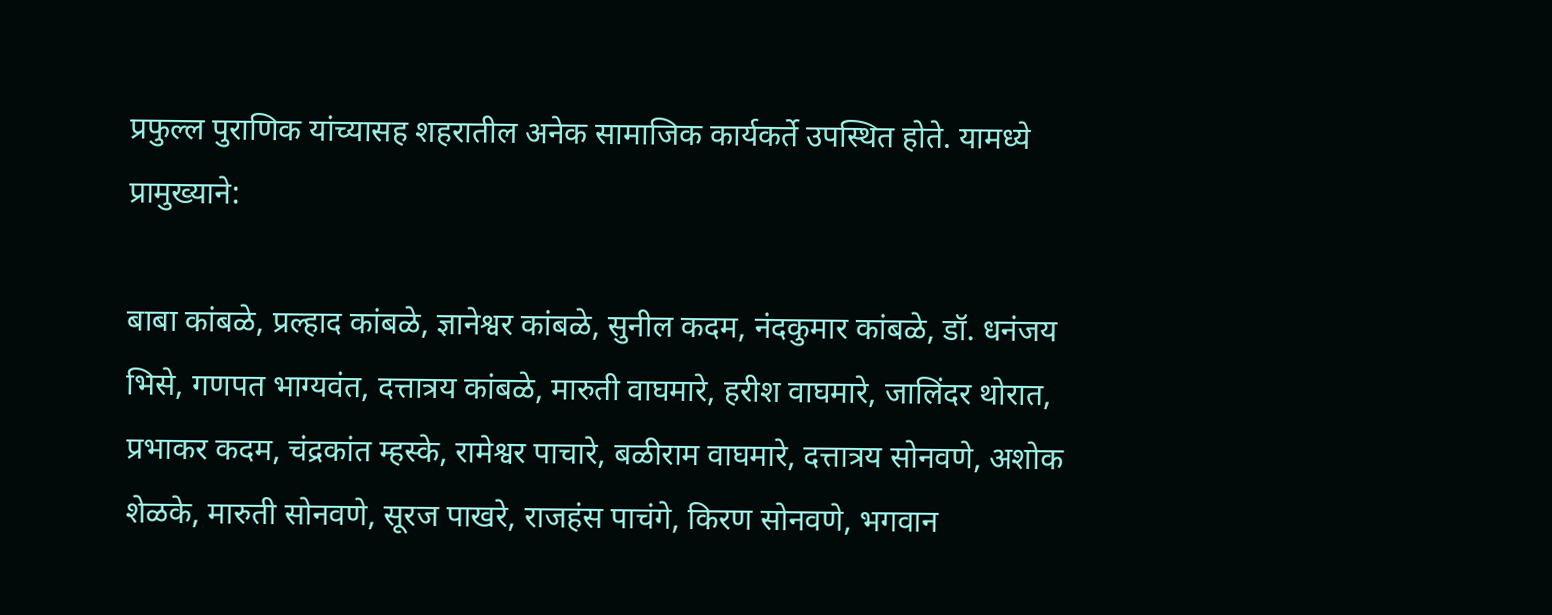प्रफुल्ल पुराणिक यांच्यासह शहरातील अनेक सामाजिक कार्यकर्ते उपस्थित होते. यामध्ये प्रामुख्याने:

बाबा कांबळे, प्रल्हाद कांबळे, ज्ञानेश्वर कांबळे, सुनील कदम, नंदकुमार कांबळे, डॉ. धनंजय भिसे, गणपत भाग्यवंत, दत्तात्रय कांबळे, मारुती वाघमारे, हरीश वाघमारे, जालिंदर थोरात, प्रभाकर कदम, चंद्रकांत म्हस्के, रामेश्वर पाचारे, बळीराम वाघमारे, दत्तात्रय सोनवणे, अशोक शेळके, मारुती सोनवणे, सूरज पाखरे, राजहंस पाचंगे, किरण सोनवणे, भगवान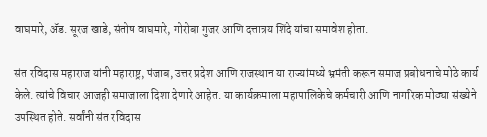वाघमारे, ॲड. सूरज खाडे, संतोष वाघमारे, गोरोबा गुजर आणि दत्तात्रय शिंदे यांचा समावेश होता.

संत रविदास महाराज यांनी महाराष्ट्र, पंजाब, उत्तर प्रदेश आणि राजस्थान या राज्यांमध्ये भ्रमंती करून समाज प्रबोधनाचे मोठे कार्य केले. त्यांचे विचार आजही समाजाला दिशा देणारे आहेत. या कार्यक्रमाला महापालिकेचे कर्मचारी आणि नागरिक मोठ्या संख्येने उपस्थित होते. सर्वांनी संत रविदास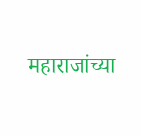महाराजांच्या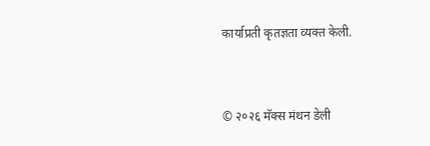कार्याप्रती कृतज्ञता व्यक्त केली.


© २०२६ मॅक्स मंथन डेली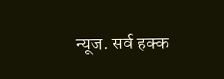न्यूज. सर्व हक्क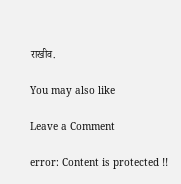राखीव.

You may also like

Leave a Comment

error: Content is protected !!